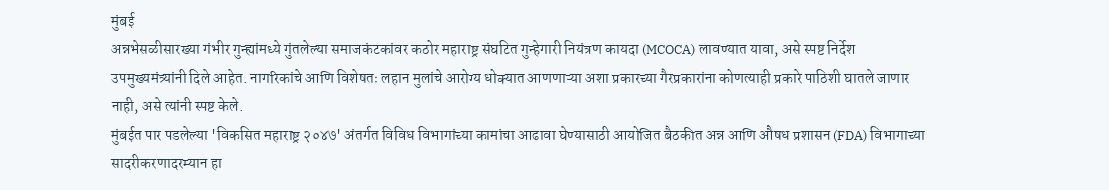मुंबई
अन्नभेसळीसारख्या गंभीर गुन्ह्यांमध्ये गुंतलेल्या समाजकंटकांवर कठोर महाराष्ट्र संघटित गुन्हेगारी नियंत्रण कायदा (MCOCA) लावण्यात यावा, असे स्पष्ट निर्देश उपमुख्यमंत्र्यांनी दिले आहेत. नागरिकांचे आणि विशेषतः लहान मुलांचे आरोग्य धोक्यात आणणाऱ्या अशा प्रकारच्या गैरप्रकारांना कोणत्याही प्रकारे पाठिशी घातले जाणार नाही, असे त्यांनी स्पष्ट केले.
मुंबईत पार पडलेल्या 'विकसित महाराष्ट्र २०४७' अंतर्गत विविध विभागांच्या कामांचा आढावा घेण्यासाठी आयोजित बैठकीत अन्न आणि औषध प्रशासन (FDA) विभागाच्या सादरीकरणादरम्यान हा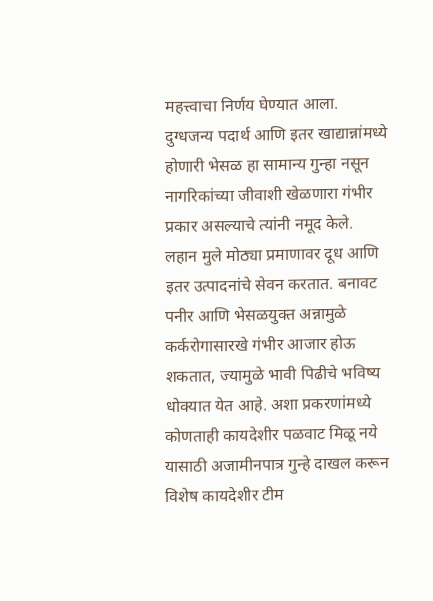महत्त्वाचा निर्णय घेण्यात आला. दुग्धजन्य पदार्थ आणि इतर खाद्यान्नांमध्ये होणारी भेसळ हा सामान्य गुन्हा नसून नागरिकांच्या जीवाशी खेळणारा गंभीर प्रकार असल्याचे त्यांनी नमूद केले.
लहान मुले मोठ्या प्रमाणावर दूध आणि इतर उत्पादनांचे सेवन करतात. बनावट पनीर आणि भेसळयुक्त अन्नामुळे कर्करोगासारखे गंभीर आजार होऊ शकतात, ज्यामुळे भावी पिढीचे भविष्य धोक्यात येत आहे. अशा प्रकरणांमध्ये कोणताही कायदेशीर पळवाट मिळू नये यासाठी अजामीनपात्र गुन्हे दाखल करून विशेष कायदेशीर टीम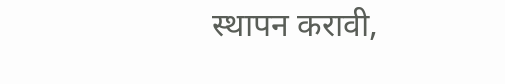स्थापन करावी,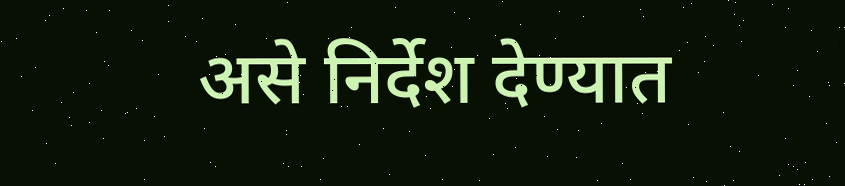असे निर्देश देण्यात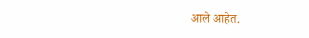आले आहेत.